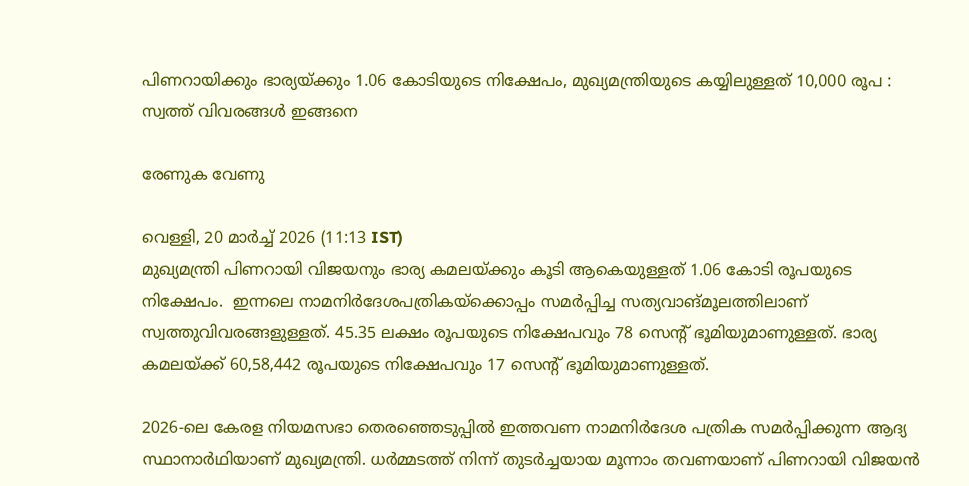പിണറായിക്കും ഭാര്യയ്ക്കും 1.06 കോടിയുടെ നിക്ഷേപം, മുഖ്യമന്ത്രിയുടെ കയ്യിലുള്ളത് 10,000 രൂപ : സ്വത്ത് വിവരങ്ങൾ ഇങ്ങനെ

രേണുക വേണു

വെള്ളി, 20 മാര്‍ച്ച് 2026 (11:13 IST)
മുഖ്യമന്ത്രി പിണറായി വിജയനും ഭാര്യ കമലയ്ക്കും കൂടി ആകെയുള്ളത് 1.06 കോടി രൂപയുടെ നിക്ഷേപം.  ഇന്നലെ നാമനിര്‍ദേശപത്രികയ്‌ക്കൊപ്പം സമര്‍പ്പിച്ച സത്യവാങ്മൂലത്തിലാണ് സ്വത്തുവിവരങ്ങളുള്ളത്. 45.35 ലക്ഷം രൂപയുടെ നിക്ഷേപവും 78 സെന്റ് ഭൂമിയുമാണുള്ളത്. ഭാര്യ കമലയ്ക്ക് 60,58,442 രൂപയുടെ നിക്ഷേപവും 17 സെന്റ് ഭൂമിയുമാണുള്ളത്.

2026-ലെ കേരള നിയമസഭാ തെരഞ്ഞെടുപ്പില്‍ ഇത്തവണ നാമനിര്‍ദേശ പത്രിക സമര്‍പ്പിക്കുന്ന ആദ്യ സ്ഥാനാര്‍ഥിയാണ് മുഖ്യമന്ത്രി. ധര്‍മ്മടത്ത് നിന്ന് തുടര്‍ച്ചയായ മൂന്നാം തവണയാണ് പിണറായി വിജയന്‍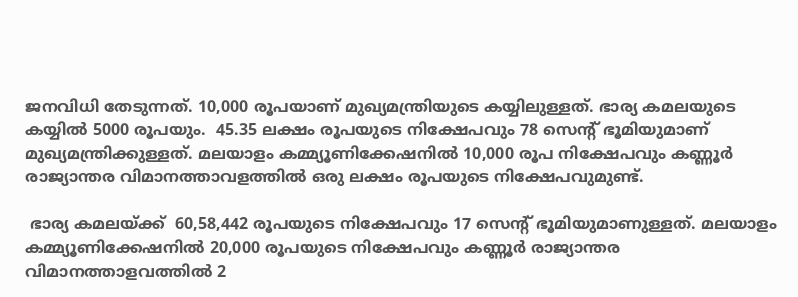ജനവിധി തേടുന്നത്. 10,000 രൂപയാണ് മുഖ്യമന്ത്രിയുടെ കയ്യിലുള്ളത്. ഭാര്യ കമലയുടെ കയ്യില്‍ 5000 രൂപയും.  45.35 ലക്ഷം രൂപയുടെ നിക്ഷേപവും 78 സെന്റ് ഭൂമിയുമാണ് മുഖ്യമന്ത്രിക്കുള്ളത്. മലയാളം കമ്മ്യൂണിക്കേഷനില്‍ 10,000 രൂപ നിക്ഷേപവും കണ്ണൂര്‍ രാജ്യാന്തര വിമാനത്താവളത്തില്‍ ഒരു ലക്ഷം രൂപയുടെ നിക്ഷേപവുമുണ്ട്.

 ഭാര്യ കമലയ്ക്ക്  60,58,442 രൂപയുടെ നിക്ഷേപവും 17 സെന്റ് ഭൂമിയുമാണുള്ളത്. മലയാളം കമ്മ്യൂണിക്കേഷനില്‍ 20,000 രൂപയുടെ നിക്ഷേപവും കണ്ണൂര്‍ രാജ്യാന്തര വിമാനത്താളവത്തില്‍ 2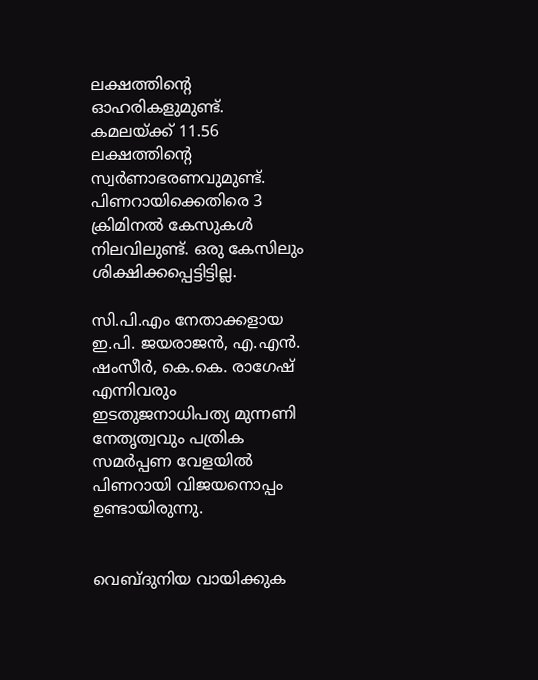ലക്ഷത്തിന്റെ ഓഹരികളുമുണ്ട്. കമലയ്ക്ക് 11.56 ലക്ഷത്തിന്റെ സ്വര്‍ണാഭരണവുമുണ്ട്. പിണറായിക്കെതിരെ 3 ക്രിമിനല്‍ കേസുകള്‍ നിലവിലുണ്ട്. ഒരു കേസിലും ശിക്ഷിക്കപ്പെട്ടിട്ടില്ല.

സി.പി.എം നേതാക്കളായ ഇ.പി. ജയരാജന്‍, എ.എന്‍. ഷംസീര്‍, കെ.കെ. രാഗേഷ് എന്നിവരും ഇടതുജനാധിപത്യ മുന്നണി നേതൃത്വവും പത്രിക സമര്‍പ്പണ വേളയില്‍ പിണറായി വിജയനൊപ്പം ഉണ്ടായിരുന്നു.


വെബ്ദുനിയ വായിക്കുക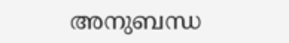അനുബന്ധ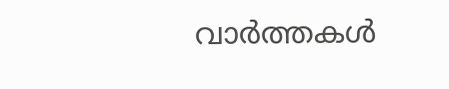വാര്‍ത്തകള്‍